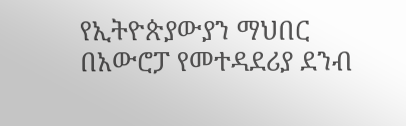የኢትዮጵያውያን ማህበር በአውሮፓ የመተዳደሪያ ደንብ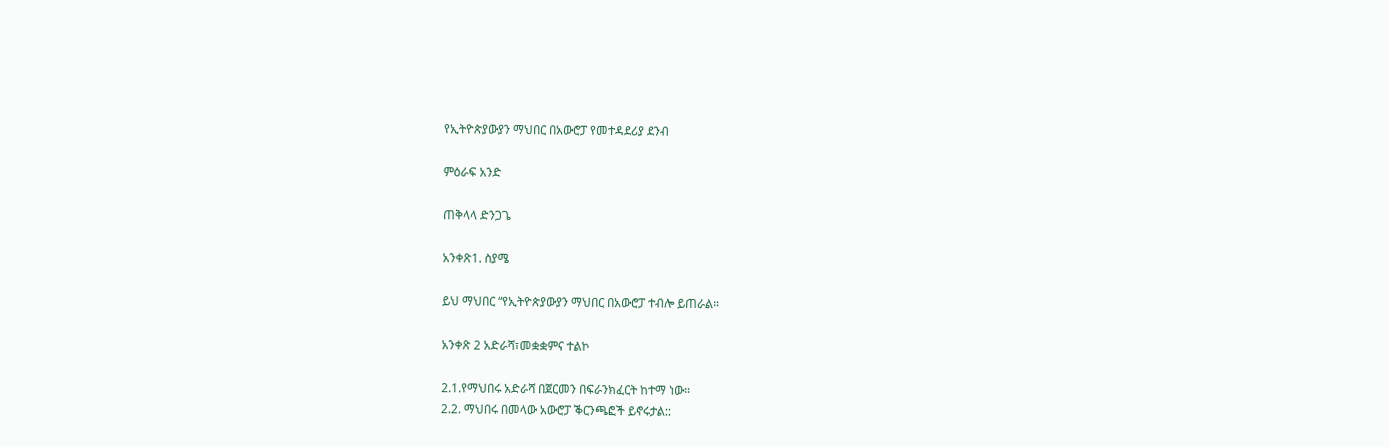የኢትዮጵያውያን ማህበር በአውሮፓ የመተዳደሪያ ደንብ

ምዕራፍ አንድ

ጠቅላላ ድንጋጌ

አንቀጽ1. ስያሜ

ይህ ማህበር “የኢትዮጵያውያን ማህበር በአውሮፓ ተብሎ ይጠራል።

አንቀጽ 2 አድራሻ፣መቋቋምና ተልኮ

2.1.የማህበሩ አድራሻ በጀርመን በፍራንክፈርት ከተማ ነው።
2.2. ማህበሩ በመላው አውሮፓ ቕርንጫፎች ይኖሩታል::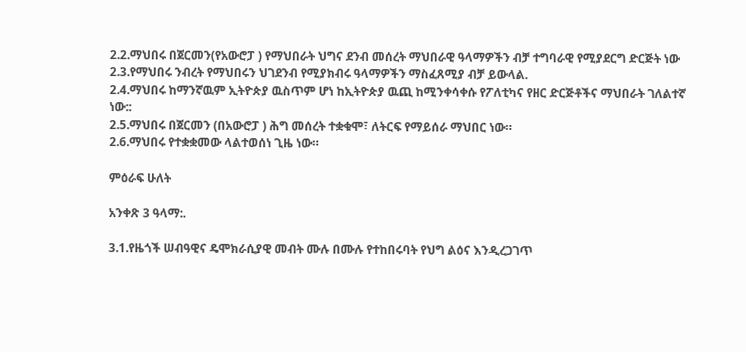2.2.ማህበሩ በጀርመን(የአውሮፓ ) የማህበራት ህግና ደንብ መሰረት ማህበራዊ ዓላማዎችን ብቻ ተግባራዊ የሚያደርግ ድርጅት ነው
2.3.የማህበሩ ንብረት የማህበሩን ህገደንብ የሚያክብሩ ዓላማዎችን ማስፈጸሚያ ብቻ ይውላል.
2.4.ማህበሩ ከማንኛዉም ኢትዮጵያ ዉስጥም ሆነ ከኢትዮጵያ ዉጪ ከሚንቀሳቀሱ የፖለቲካና የዘር ድርጅቶችና ማህበራት ገለልተኛ ነው::
2.5.ማህበሩ በጀርመን (በአውሮፓ ) ሕግ መሰረት ተቋቁሞ፣ ለትርፍ የማይሰራ ማህበር ነው።
2.6.ማህበሩ የተቋቋመው ላልተወሰነ ጊዜ ነው።

ምዕራፍ ሁለት

አንቀጽ 3 ዓላማ:.

3.1.የዜጎች ሠብዓዊና ዴሞክራሲያዊ መብት ሙሉ በሙሉ የተከበሩባት የህግ ልዕና እንዲረጋገጥ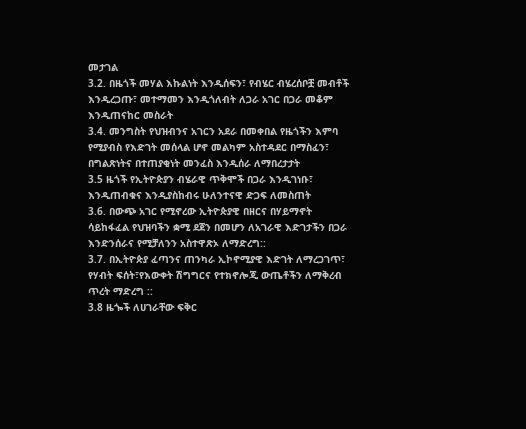መታገል
3.2. በዜጎች መሃል እኩልነት እንዲሰፍን፣ የብሄር ብሄረሰቦቿ መብቶች እንዲረጋጡ፣ መተማመን እንዲጎለብት ለጋራ አገር በጋራ መቆም እንዲጠናከር መስራት
3.4. መንግስት የህዝብንና አገርን አደራ በመቀበል የዜጎችን እምባ የሚያብስ የእድገት መሰላል ሆኖ መልካም አስተዳደር በማስፈን፣ በግልጽነትና በተጠያቂነት መንፈስ እንዲሰራ ለማበረታታት
3.5 ዜጎች የኢትዮጵያን ብሄራዊ ጥቅሞች በጋራ እንዲገነቡ፣ እንዲጠብቁና እንዲያስከብሩ ሁለንተናዊ ድጋፍ ለመስጠት
3.6. በውጭ አገር የሚኖረው ኢትዮጵያዊ በዘርና በሃይማኖት ሳይከፋፈል የህዝባችን ቋሚ ደጀን በመሆን ለአገራዊ እድገታችን በጋራ እንድንሰራና የሚቻለንን አስተዋጽኦ ለማድረግ::
3.7. በኢትዮጵያ ፈጣንና ጠንካራ ኢኮኖሚያዊ እድገት ለማረጋገጥ፣ የሃብት ፍሰት፣የእውቀት ሽግግርና የተክኖሎጂ ውጤቶችን ለማቅረብ ጥረት ማድረግ ::
3.8 ዜጐች ለሀገራቸው ፍቅር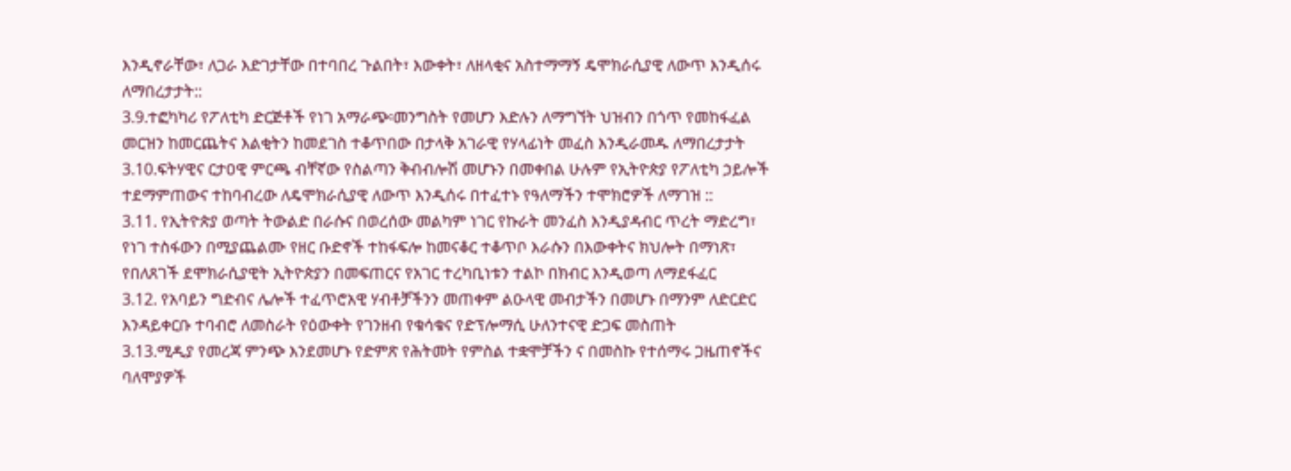እንዲኖራቸው፣ ለጋራ እድገታቸው በተባበረ ጉልበት፣ እውቀት፣ ለዘላቂና አስተማማኝ ዴሞክራሲያዊ ለውጥ እንዲሰሩ ለማበረታታት::
3.9.ተፎካካሪ የፖለቲካ ድርጅቶች የነገ አማራጭ፡መንግስት የመሆን እድሉን ለማግኘት ህዝብን በጎጥ የመከፋፈል መርዝን ከመርጨትና እልቂትን ከመደገስ ተቆጥበው በታላቅ አገራዊ የሃላፊነት መፈስ እንዲራመዱ ለማበረታታት
3.10.ፍትሃዊና ርታዐዊ ምርጫ ብቸኛው የስልጣን ቅብብሎሽ መሆኑን በመቀበል ሁሉም የኢትዮጵያ የፖለቲካ ኃይሎች ተደማምጠውና ተከባብረው ለዴሞክራሲያዊ ለውጥ እንዲሰሩ በተፈተኑ የዓለማችን ተሞክሮዎች ለማገዝ ::
3.11. የኢትዮጵያ ወጣት ትውልድ በራሱና በወረሰው መልካም ነገር የኩራት መንፈስ እንዲያዳብር ጥረት ማድረግ፣ የነገ ተስፋውን በሚያጨልሙ የዘር ቡድኖች ተከፋፍሎ ከመናቆር ተቆጥቦ እራሱን በእውቀትና ክህሎት በማነጽ፣ የበለጸገች ደሞክራሲያዊት ኢትዮጵያን በመፍጠርና የአገር ተረካቢነቱን ተልኮ በክብር እንዲወጣ ለማደፋፈር
3.12. የአባይን ግድብና ሌሎች ተፈጥሮአዊ ሃብቶቻችንን መጠቀም ልዑላዊ መብታችን በመሆኑ በማንም ለድርድር እንዳይቀርቡ ተባብሮ ለመስራት የዕውቀት የገንዘብ የቁሳቁና የድፕሎማሲ ሁለንተናዊ ድጋፍ መስጠት
3.13.ሚዲያ የመረጃ ምንጭ እንደመሆኑ የድምጽ የሕትመት የምስል ተቋሞቻችን ና በመስኩ የተሰማሩ ጋዜጠኖችና ባለሞያዎች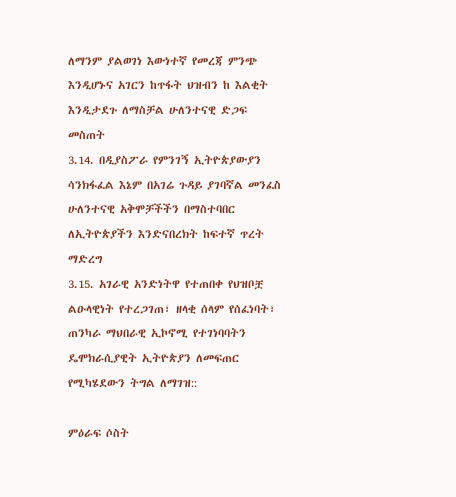ለማንም ያልወገነ እውነተኛ የመረጃ ምንጭ እንዲሆኑና አገርን ከጥፋት ህዝብን ከ እልቂት እንዲታደጉ ለማስቻል ሁለንተናዊ ድጋፍ መስጠት
3.14. በዲያስፖራ የምንገኝ ኢትዮጵያውያን ሳንክፋፈል እኔም በአገሬ ጉዳይ ያገባኛል መንፈስ ሁለንተናዊ አቅሞቻችችን በማስተባበር ለኢትዮጵያችን እንድናበረክት ከፍተኛ ጥረት ማድረግ
3.15. አገራዊ አንድነትዋ የተጠበቀ የህዝቦቿ ልዑላዊነት የተረጋገጠ፣ ዘላቂ ሰላም የሰፈነባት፣ ጠንካራ ማህበራዊ ኢኮኖሚ የተገነባባትን ዴሞክራሲያዊት ኢትዮጵያን ለመፍጠር የሚካሄደውን ትግል ለማገዝ::

ምዕራፍ ሶስት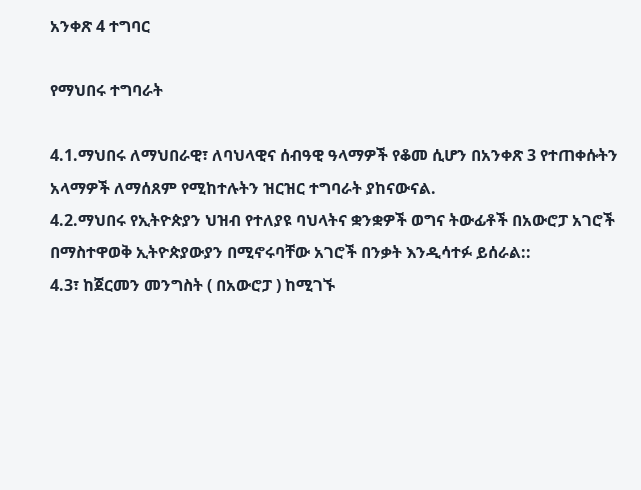አንቀጽ 4 ተግባር

የማህበሩ ተግባራት

4.1.ማህበሩ ለማህበራዊ፣ ለባህላዊና ሰብዓዊ ዓላማዎች የቆመ ሲሆን በአንቀጽ 3 የተጠቀሱትን አላማዎች ለማሰጸም የሚከተሉትን ዝርዝር ተግባራት ያከናውናል.
4.2.ማህበሩ የኢትዮጵያን ህዝብ የተለያዩ ባህላትና ቋንቋዎች ወግና ትውፊቶች በአውሮፓ አገሮች በማስተዋወቅ ኢትዮጵያውያን በሚኖሩባቸው አገሮች በንቃት እንዲሳተፉ ይሰራል::
4.3፣ ከጀርመን መንግስት ( በአውሮፓ ) ከሚገኙ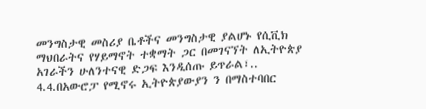መንግስታዊ መስሪያ ቤቶችና መንግስታዊ ያልሆኑ የሲቪክ ማህበራትና የሃይማኖት ተቋማት ጋር በመገናኘት ለኢትዮጵያ አገራችን ሁለንተናዊ ድጋፍ እንዲሰጡ ይጥራል፣..
4.4.በአውሮፓ የሚኖሩ ኢትዮጵያውያን ን በማስተባበር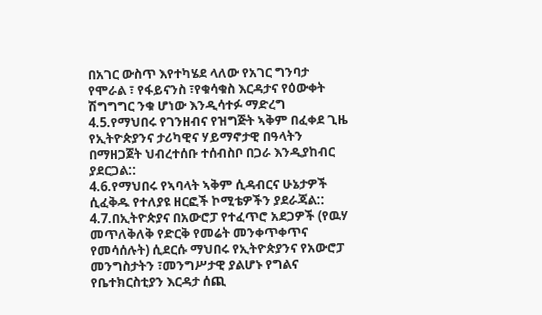በአገር ውስጥ እየተካሄደ ላለው የአገር ግንባታ የሞራል ፣ የፋይናንስ ፣የቁሳቁስ እርዳታና የዕውቀት ሽግግግር ንቁ ሆነው እንዲሳተፉ ማድረግ
4.5.የማህበሩ የገንዘብና የዝግጅት ኣቅም በፈቀደ ጊዜ የኢትዮጵያንና ታሪካዊና ሃይማኖታዊ በዓላትን በማዘጋጀት ህብረተሰቡ ተሰብስቦ በጋራ እንዲያከብር ያደርጋል::
4.6.የማህበሩ የኣባላት ኣቅም ሲዳብርና ሁኔታዎች ሲፈቅዱ የተለያዩ ዘርፎች ኮሚቴዎችን ያደራጃል::
4.7.በኢትዮጵያና በአውሮፓ የተፈጥሮ አደጋዎች (የዉሃ መጥለቅለቅ የድርቅ የመሬት መንቀጥቀጥና የመሳሰሉት) ሲደርሱ ማህበሩ የኢትዮጵያንና የአውሮፓ መንግስታትን ፣መንግሥታዊ ያልሆኑ የግልና የቤተክርስቲያን እርዳታ ሰጪ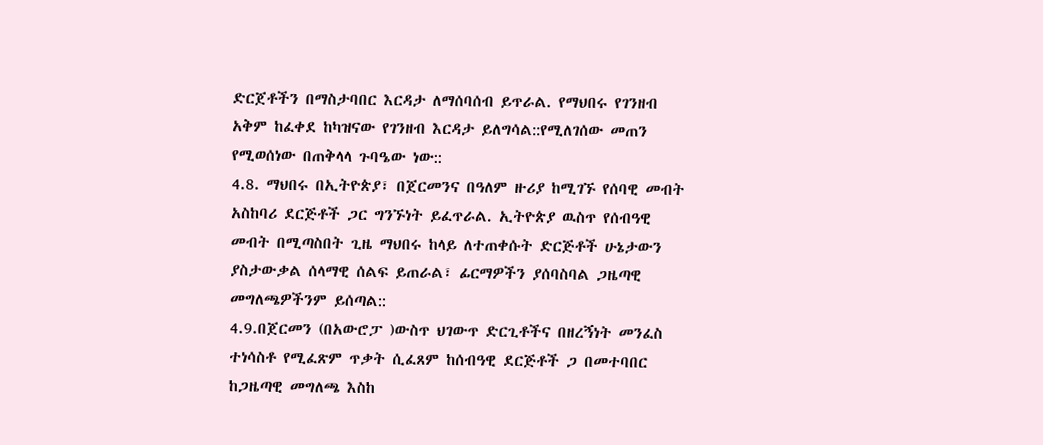ድርጀቶችን በማስታባበር እርዳታ ለማሰባሰብ ይጥራል. የማህበሩ የገንዘብ አቅም ከፈቀደ ከካዝናው የገንዘብ እርዳታ ይለግሳል::የሚለገሰው መጠን የሚወሰነው በጠቅላላ ጉባዔው ነው::
4.8. ማህበሩ በኢትዮጵያ፣ በጀርመንና በዓለም ዙሪያ ከሚገኙ የሰባዊ መብት አስከባሪ ደርጅቶች ጋር ግንኙነት ይፈጥራል. ኢትዮጵያ ዉስጥ የሰብዓዊ መብት በሚጣስበት ጊዜ ማህበሩ ከላይ ለተጠቀሱት ድርጅቶች ሁኔታውን ያስታውቃል ሰላማዊ ሰልፍ ይጠራል፣ ፊርማዎችን ያሰባስባል ጋዜጣዊ መግለጫዎችንም ይሰጣል::
4.9.በጀርመን (በአውሮፓ )ውስጥ ህገውጥ ድርጊቶችና በዘረኝነት መንፈስ ተነሳስቶ የሚፈጽም ጥቃት ሲፈጸም ከሰብዓዊ ደርጅቶች ጋ በመተባበር ከጋዜጣዊ መግለጫ እስከ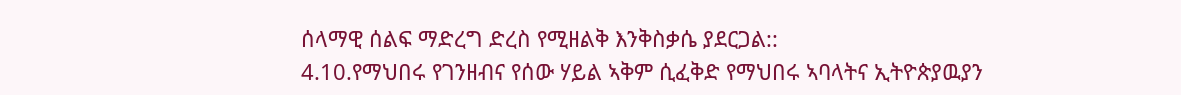ሰላማዊ ሰልፍ ማድረግ ድረስ የሚዘልቅ እንቅስቃሴ ያደርጋል::
4.10.የማህበሩ የገንዘብና የሰው ሃይል ኣቅም ሲፈቅድ የማህበሩ ኣባላትና ኢትዮጵያዉያን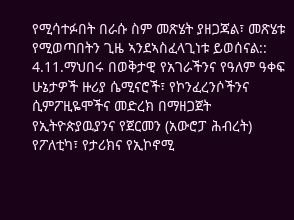የሚሳተፉበት በራሱ ስም መጽሄት ያዘጋጃል፣ መጽሄቱ የሚወጣበትን ጊዜ ኣንደኣስፈላጊነቱ ይወሰናል::
4.11.ማህበሩ በወቅታዊ የአገራችንና የዓለም ዓቀፍ ሁኔታዎች ዙሪያ ሴሚናሮች፣ የኮንፈረንሶችንና ሲምፖዚዬሞችና መድረክ በማዘጋጀት የኢትዮጵያዉያንና የጀርመን (አውሮፓ ሕብረት) የፖለቲካ፣ የታሪክና የኢኮኖሚ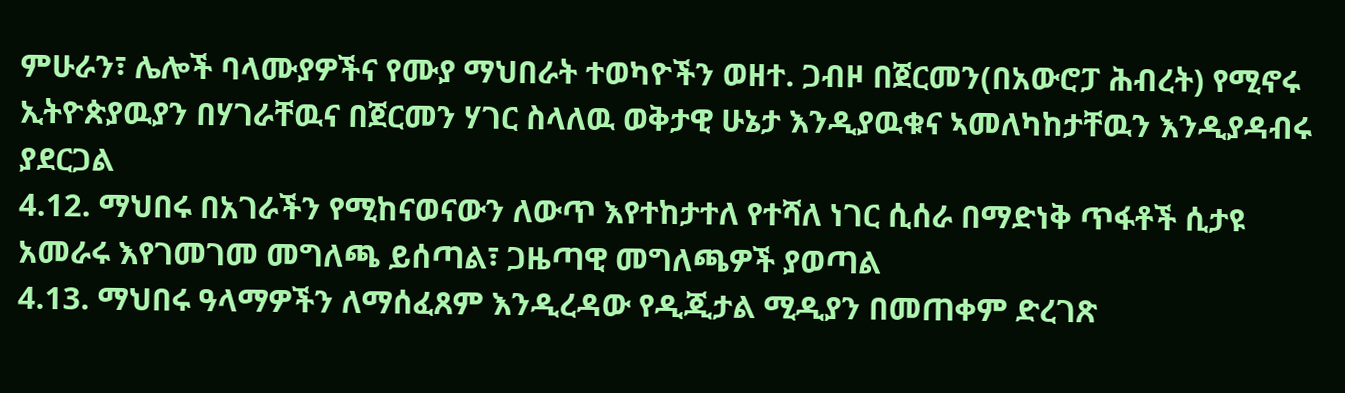ምሁራን፣ ሌሎች ባላሙያዎችና የሙያ ማህበራት ተወካዮችን ወዘተ. ጋብዞ በጀርመን(በአውሮፓ ሕብረት) የሚኖሩ ኢትዮጵያዉያን በሃገራቸዉና በጀርመን ሃገር ስላለዉ ወቅታዊ ሁኔታ እንዲያዉቁና ኣመለካከታቸዉን እንዲያዳብሩ ያደርጋል
4.12. ማህበሩ በአገራችን የሚከናወናውን ለውጥ እየተከታተለ የተሻለ ነገር ሲሰራ በማድነቅ ጥፋቶች ሲታዩ አመራሩ እየገመገመ መግለጫ ይሰጣል፣ ጋዜጣዊ መግለጫዎች ያወጣል
4.13. ማህበሩ ዓላማዎችን ለማሰፈጸም እንዲረዳው የዲጂታል ሚዲያን በመጠቀም ድረገጽ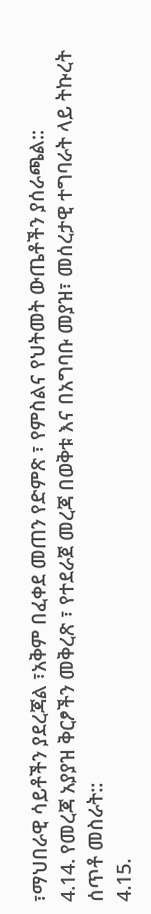፣ማህበራዊ ሳይቶችን ያደረጃል ፣አቅም በፈቀደ መጠን የድምጽ ፣ የምስልና የህትመት ውጤቶችን ያሰራጫል::
4.14. የመረጃ አያያዝ ቅርፆችን መቅረጽ ፣ የተደራጀ መረጃ በወቅቱ እና በአግባቡ መያዝ፣ መሰረታዊ ተግባራት ላይ ትኩረት ሰጥቶ መስራት::
4.15.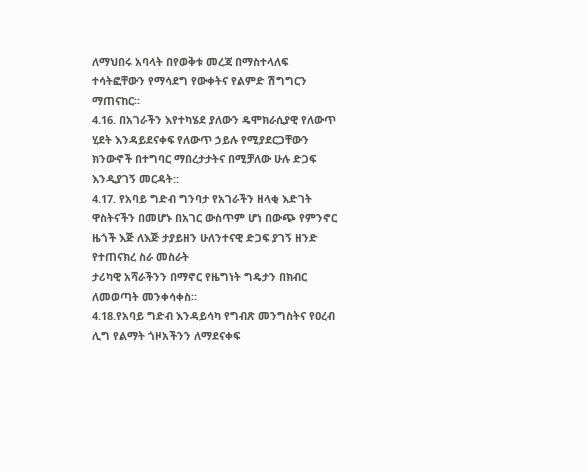ለማህበሩ አባላት በየወቅቱ መረጃ በማስተላለፍ ተሳትፎቸውን የማሳደግ የውቀትና የልምድ ሽግግርን ማጠናከር።
4.16. በአገራችን እየተካሄደ ያለውን ዴሞክራሲያዊ የለውጥ ሂደት እንዳይደናቀፍ የለውጥ ኃይሉ የሚያደርጋቸውን ክንውኖች በተግባር ማበረታታትና በሚቻለው ሁሉ ድጋፍ እንዲያገኝ መርዳት::
4.17. የአባይ ግድብ ግንባታ የአገራችን ዘላቂ እድገት ዋስትናችን በመሆኑ በአገር ውስጥም ሆነ በውጭ የምንኖር ዜጎች እጅ ለእጅ ታያይዘን ሁለንተናዊ ድጋፍ ያገኝ ዘንድ የተጠናክረ ስራ መስራት
ታሪካዊ አሻራችንን በማኖር የዜግነት ግዴታን በክብር ለመወጣት መንቀሳቀስ።
4.18.የአባይ ግድብ እንዳይሳካ የግብጽ መንግስትና የዐረብ ሊግ የልማት ጎዞአችንን ለማደናቀፍ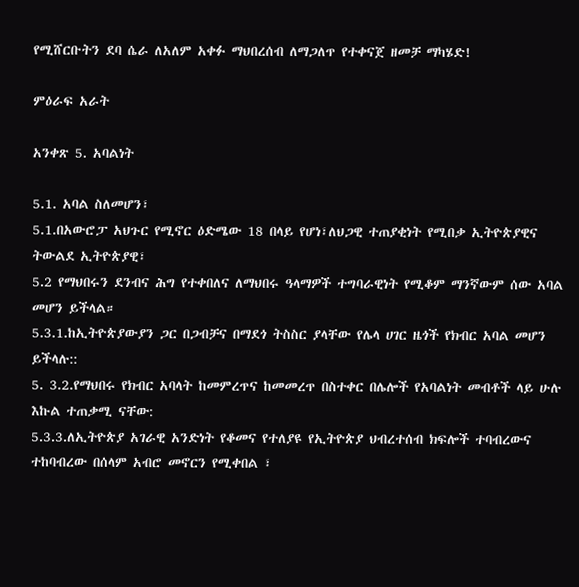የሚሸርቡትን ደባ ሴራ ለአለም አቀፉ ማህበረሰብ ለማጋለጥ የተቀናጀ ዘመቻ ማካሄድ!

ምዕራፍ አራት

አንቀጽ 5. አባልነት

5.1. አባል ስለመሆን፣
5.1.በአውሮፓ አህጉር የሚኖር ዕድሜው 18 በላይ የሆነ፣ለህጋዊ ተጠያቂነት የሚበቃ ኢትዮጵያዊና ትውልደ ኢትዮጵያዊ፣
5.2 የማህበሩን ደንብና ሕግ የተቀበለና ለማህበሩ ዓላማዎች ተግባራዊነት የሚቆም ማንኛውም ሰው አባል መሆን ይችላል።
5.3.1.ከኢትዮጵያውያን ጋር በጋብቻና በማደጎ ትስስር ያላቸው የሌላ ሀገር ዜጎች የክብር አባል መሆን ይችላሉ::
5. 3.2.የማህበሩ የክብር አባላት ከመምረጥና ከመመረጥ በስተቀር በሌሎች የአባልነት መብቶች ላይ ሁሉ እኩል ተጠቃሚ ናቸው:
5.3.3.ለኢትዮጵያ አገራዊ አንድነት የቆመና የተለያዩ የኢትዮጵያ ህብረተሰብ ክፍሎች ተባብረውና ተከባብረው በሰላም አብሮ መኖርን የሚቀበል ፣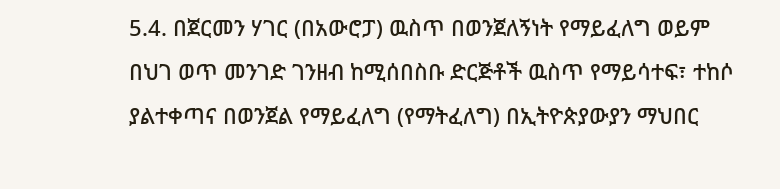5.4. በጀርመን ሃገር (በአውሮፓ) ዉስጥ በወንጀለኝነት የማይፈለግ ወይም በህገ ወጥ መንገድ ገንዘብ ከሚሰበስቡ ድርጅቶች ዉስጥ የማይሳተፍ፣ ተከሶ ያልተቀጣና በወንጀል የማይፈለግ (የማትፈለግ) በኢትዮጵያውያን ማህበር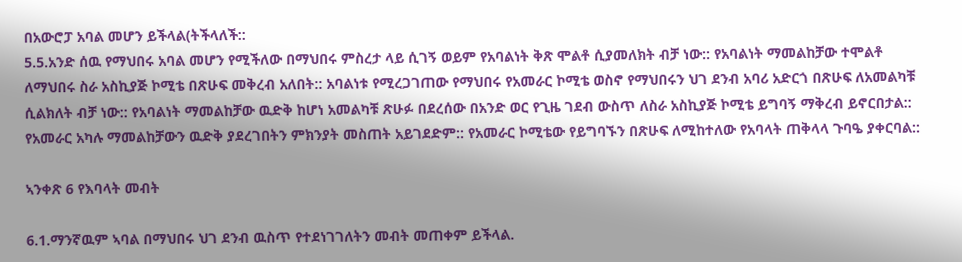በአውሮፓ አባል መሆን ይችላል(ትችላለች::
5.5.አንድ ሰዉ የማህበሩ አባል መሆን የሚችለው በማህበሩ ምስረታ ላይ ሲገኝ ወይም የአባልነት ቅጽ ሞልቶ ሲያመለክት ብቻ ነው:: የአባልነት ማመልከቻው ተሞልቶ ለማህበሩ ስራ አስኪያጅ ኮሚቴ በጽሁፍ መቅረብ አለበት:: አባልነቱ የሚረጋገጠው የማህበሩ የአመራር ኮሚቴ ወስኖ የማህበሩን ህገ ደንብ አባሪ አድርጎ በጽሁፍ ለአመልካቹ ሲልክለት ብቻ ነው:: የአባልነት ማመልከቻው ዉድቅ ከሆነ አመልካቹ ጽሁፉ በደረሰው በአንድ ወር የጊዜ ገደብ ውስጥ ለስራ አስኪያጅ ኮሚቴ ይግባኝ ማቅረብ ይኖርበታል:: የአመራር አካሉ ማመልከቻውን ዉድቅ ያደረገበትን ምክንያት መስጠት አይገደድም:: የአመራር ኮሚቴው የይግባኙን በጽሁፍ ለሚከተለው የአባላት ጠቅላላ ጉባዔ ያቀርባል::

ኣንቀጽ 6 የእባላት መብት

6.1.ማንኛዉም ኣባል በማህበሩ ህገ ደንብ ዉስጥ የተደነገገለትን መብት መጠቀም ይችላል.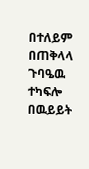በተለይም በጠቅላላ ጉባዔዉ ተካፍሎ በዉይይት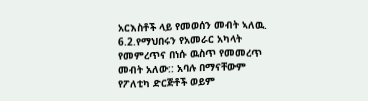አርእስቶች ላይ የመወሰን መብት ኣለዉ.
6.2.የማህበሩን የአመራር አካላት የመምረጥና በነሱ ዉስጥ የመመረጥ መብት አለው:: አባሉ በማናቸውም የፖለቲካ ድርጅቶች ወይም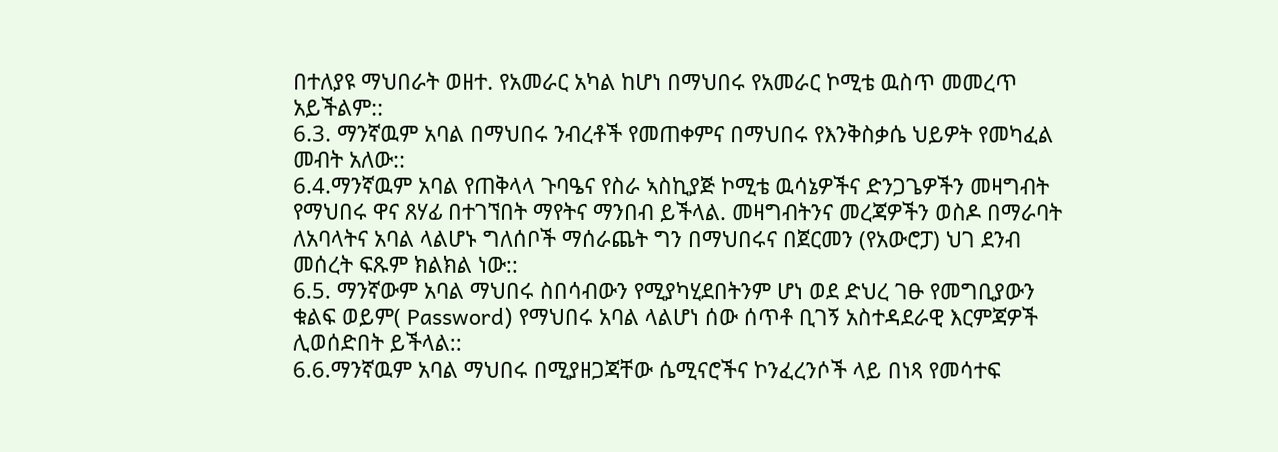በተለያዩ ማህበራት ወዘተ. የአመራር አካል ከሆነ በማህበሩ የአመራር ኮሚቴ ዉስጥ መመረጥ አይችልም::
6.3. ማንኛዉም አባል በማህበሩ ንብረቶች የመጠቀምና በማህበሩ የእንቅስቃሴ ህይዎት የመካፈል መብት አለው::
6.4.ማንኛዉም አባል የጠቅላላ ጉባዔና የስራ ኣስኪያጅ ኮሚቴ ዉሳኔዎችና ድንጋጌዎችን መዛግብት የማህበሩ ዋና ጸሃፊ በተገኘበት ማየትና ማንበብ ይችላል. መዛግብትንና መረጃዎችን ወስዶ በማራባት ለአባላትና አባል ላልሆኑ ግለሰቦች ማሰራጨት ግን በማህበሩና በጀርመን (የአውሮፓ) ህገ ደንብ መሰረት ፍጹም ክልክል ነው::
6.5. ማንኛውም አባል ማህበሩ ስበሳብውን የሚያካሂደበትንም ሆነ ወደ ድህረ ገፁ የመግቢያውን ቁልፍ ወይም( Password) የማህበሩ አባል ላልሆነ ሰው ሰጥቶ ቢገኝ አስተዳደራዊ እርምጃዎች ሊወሰድበት ይችላል::
6.6.ማንኛዉም አባል ማህበሩ በሚያዘጋጃቸው ሴሚናሮችና ኮንፈረንሶች ላይ በነጻ የመሳተፍ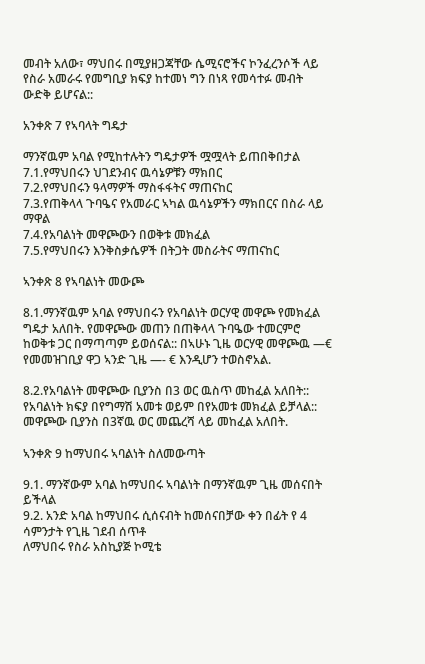መብት አለው፣ ማህበሩ በሚያዘጋጃቸው ሴሚናሮችና ኮንፈረንሶች ላይ የስራ አመራሩ የመግቢያ ክፍያ ከተመነ ግን በነጻ የመሳተፉ መብት ውድቅ ይሆናል::

አንቀጽ 7 የኣባላት ግዴታ

ማንኛዉም አባል የሚከተሉትን ግዴታዎች ሟሟላት ይጠበቅበታል
7.1.የማህበሩን ህገደንብና ዉሳኔዎቹን ማክበር
7.2.የማህበሩን ዓላማዎች ማስፋፋትና ማጠናከር
7.3.የጠቅላላ ጉባዔና የአመራር ኣካል ዉሳኔዎችን ማክበርና በስራ ላይ ማዋል
7.4.የአባልነት መዋጮውን በወቅቱ መክፈል
7.5.የማህበሩን እንቅስቃሴዎች በትጋት መስራትና ማጠናከር

ኣንቀጽ 8 የኣባልነት መውጮ

8.1.ማንኛዉም አባል የማህበሩን የአባልነት ወርሃዊ መዋጮ የመክፈል ግዴታ አለበት. የመዋጮው መጠን በጠቅላላ ጉባዔው ተመርምሮ ከወቅቱ ጋር በማጣጣም ይወሰናል:: በኣሁኑ ጊዜ ወርሃዊ መዋጮዉ —€ የመመዝገቢያ ዋጋ ኣንድ ጊዜ —- € እንዲሆን ተወስኖአል.

8.2.የአባልነት መዋጮው ቢያንስ በ3 ወር ዉስጥ መከፈል አለበት:: የአባልነት ክፍያ በየግማሽ አመቱ ወይም በየአመቱ መክፈል ይቻላል:: መዋጮው ቢያንስ በ3ኛዉ ወር መጨረሻ ላይ መከፈል አለበት.

ኣንቀጽ 9 ከማህበሩ ኣባልነት ስለመውጣት

9.1. ማንኛውም አባል ከማህበሩ ኣባልነት በማንኛዉም ጊዜ መሰናበት ይችላል
9.2. አንድ አባል ከማህበሩ ሲሰናብት ከመሰናበቻው ቀን በፊት የ 4 ሳምንታት የጊዜ ገደብ ሰጥቶ
ለማህበሩ የስራ አስኪያጅ ኮሚቴ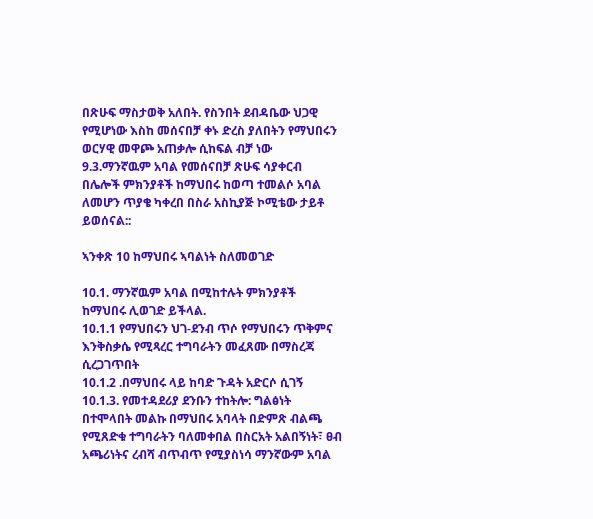በጽሁፍ ማስታወቅ አለበት. የስንበት ደብዳቤው ህጋዊ የሚሆነው እስከ መሰናበቻ ቀኑ ድረስ ያለበትን የማህበሩን ወርሃዊ መዋጮ አጠቃሎ ሲከፍል ብቻ ነው
9.3.ማንኛዉም አባል የመሰናበቻ ጽሁፍ ሳያቀርብ በሌሎች ምክንያቶች ከማህበሩ ከወጣ ተመልሶ አባል ለመሆን ጥያቄ ካቀረበ በስራ አስኪያጅ ኮሚቴው ታይቶ ይወሰናል::

ኣንቀጽ 10 ከማህበሩ ኣባልነት ስለመወገድ

10.1. ማንኛዉም አባል በሚከተሉት ምክንያቶች ከማህበሩ ሊወገድ ይችላል.
10.1.1 የማህበሩን ህገ-ደንብ ጥሶ የማህበሩን ጥቅምና እንቅስቃሴ የሚጻረር ተግባራትን መፈጸሙ በማስረጃ ሲረጋገጥበት
10.1.2 .በማህበሩ ላይ ከባድ ጉዳት አድርሶ ሲገኝ
10.1.3. የመተዳደሪያ ደንቡን ተከትሎ: ግልፅነት በተሞላበት መልኩ በማህበሩ አባላት በድምጽ ብልጫ የሚጸድቁ ተግባራትን ባለመቀበል በስርአት አልበኝነት፣ ፀብ አጫሪነትና ረብሻ ብጥብጥ የሚያስነሳ ማንኛውም አባል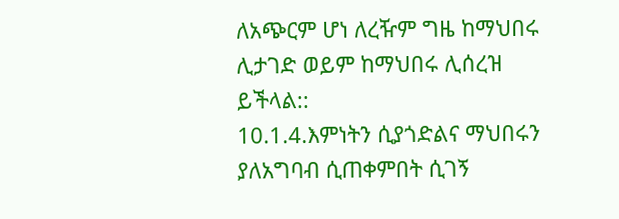ለአጭርም ሆነ ለረዥም ግዜ ከማህበሩ ሊታገድ ወይም ከማህበሩ ሊሰረዝ ይችላል::
10.1.4.እምነትን ሲያጎድልና ማህበሩን ያለአግባብ ሲጠቀምበት ሲገኝ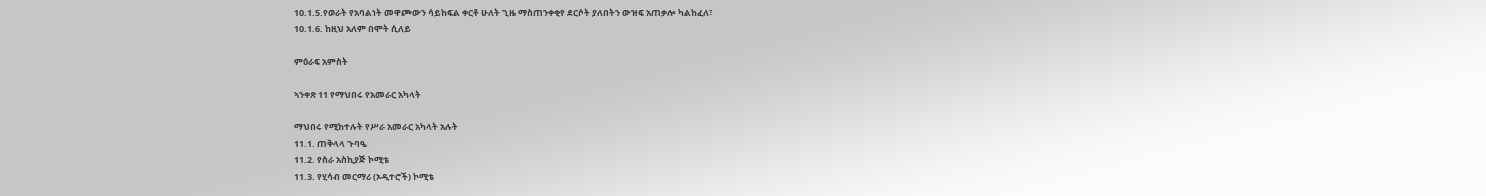10.1.5.የወራት የአባልነት መዋጮውን ሳይከፍል ቀርቶ ሁለት ጊዜ ማስጠንቀቂየ ደርሶት ያለበትን ውዝፍ አጠቃሎ ካልከፈለ፣
10.1.6. ከዚህ አለም በሞት ሲለይ

ምዕራፍ አምስት

ኣንቀጽ 11 የማህበሩ የአመራር አካላት

ማህበሩ የሚከተሉት የሥራ አመራር አካላት አሉት
11.1. ጠቅላላ ጉባዔ
11.2. የስራ አስኪያጅ ኮሚቴ
11.3. የሂሳብ መርማሪ (ኦዲተሮች) ኮሚቴ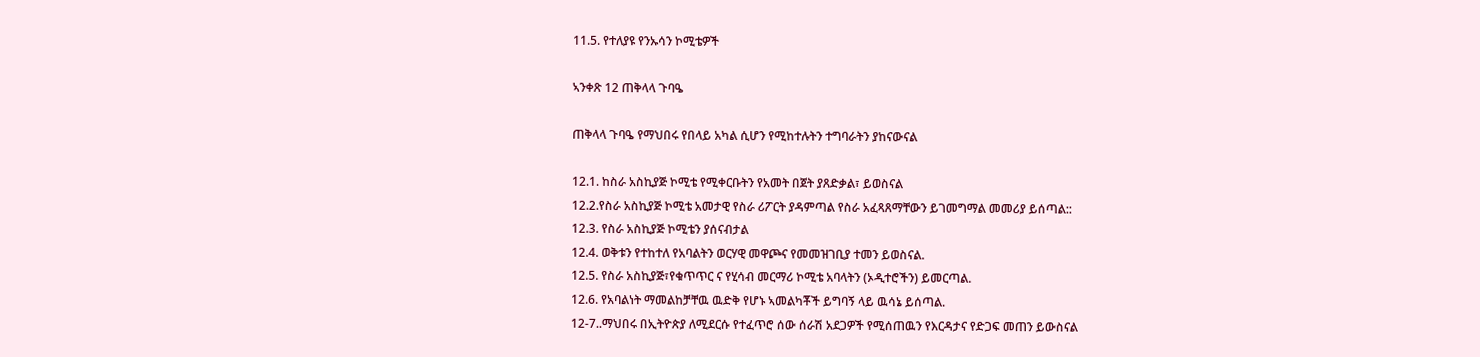11.5. የተለያዩ የንኡሳን ኮሚቴዎች

ኣንቀጽ 12 ጠቅላላ ጉባዔ

ጠቅላላ ጉባዔ የማህበሩ የበላይ አካል ሲሆን የሚከተሉትን ተግባራትን ያከናውናል

12.1. ከስራ አስኪያጅ ኮሚቴ የሚቀርቡትን የአመት በጀት ያጸድቃል፣ ይወስናል
12.2.የስራ አስኪያጅ ኮሚቴ አመታዊ የስራ ሪፖርት ያዳምጣል የስራ አፈጻጸማቸውን ይገመግማል መመሪያ ይሰጣል::
12.3. የስራ አስኪያጅ ኮሚቴን ያሰናብታል
12.4. ወቅቱን የተከተለ የአባልትን ወርሃዊ መዋጮና የመመዝገቢያ ተመን ይወስናል.
12.5. የስራ አስኪያጅ፣የቁጥጥር ና የሂሳብ መርማሪ ኮሚቴ አባላትን (ኦዲተሮችን) ይመርጣል.
12.6. የአባልነት ማመልከቻቸዉ ዉድቅ የሆኑ ኣመልካቾች ይግባኝ ላይ ዉሳኔ ይሰጣል.
12-7..ማህበሩ በኢትዮጵያ ለሚደርሱ የተፈጥሮ ሰው ሰራሽ አደጋዎች የሚሰጠዉን የእርዳታና የድጋፍ መጠን ይውስናል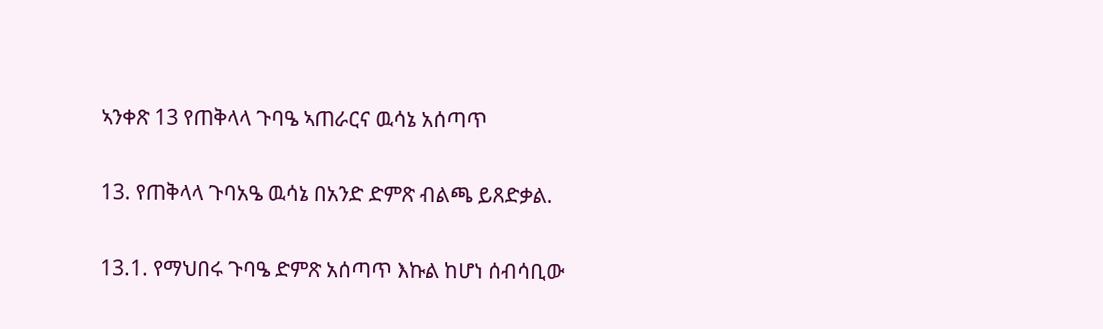ኣንቀጽ 13 የጠቅላላ ጉባዔ ኣጠራርና ዉሳኔ አሰጣጥ

13. የጠቅላላ ጉባአዔ ዉሳኔ በአንድ ድምጽ ብልጫ ይጸድቃል.

13.1. የማህበሩ ጉባዔ ድምጽ አሰጣጥ እኩል ከሆነ ሰብሳቢው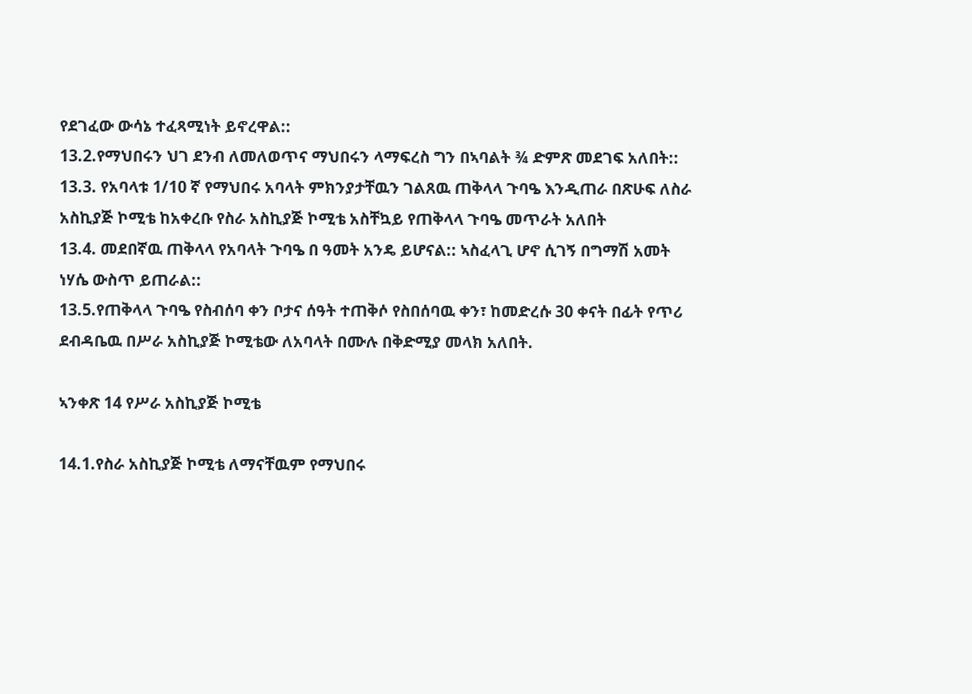የደገፈው ውሳኔ ተፈጻሚነት ይኖረዋል::
13.2.የማህበሩን ህገ ደንብ ለመለወጥና ማህበሩን ላማፍረስ ግን በኣባልት ¾ ድምጽ መደገፍ አለበት::
13.3. የአባላቱ 1/10 ኛ የማህበሩ አባላት ምክንያታቸዉን ገልጸዉ ጠቅላላ ጉባዔ እንዲጠራ በጽሁፍ ለስራ አስኪያጅ ኮሚቴ ከአቀረቡ የስራ አስኪያጅ ኮሚቴ አስቸኳይ የጠቅላላ ጉባዔ መጥራት አለበት
13.4. መደበኛዉ ጠቅላላ የአባላት ጉባዔ በ ዓመት አንዴ ይሆናል:: ኣስፈላጊ ሆኖ ሲገኝ በግማሽ አመት ነሃሴ ውስጥ ይጠራል::
13.5.የጠቅላላ ጉባዔ የስብሰባ ቀን ቦታና ሰዓት ተጠቅሶ የስበሰባዉ ቀን፣ ከመድረሱ 30 ቀናት በፊት የጥሪ ደብዳቤዉ በሥራ አስኪያጅ ኮሚቴው ለአባላት በሙሉ በቅድሚያ መላክ አለበት.

ኣንቀጽ 14 የሥራ አስኪያጅ ኮሚቴ

14.1.የስራ አስኪያጅ ኮሚቴ ለማናቸዉም የማህበሩ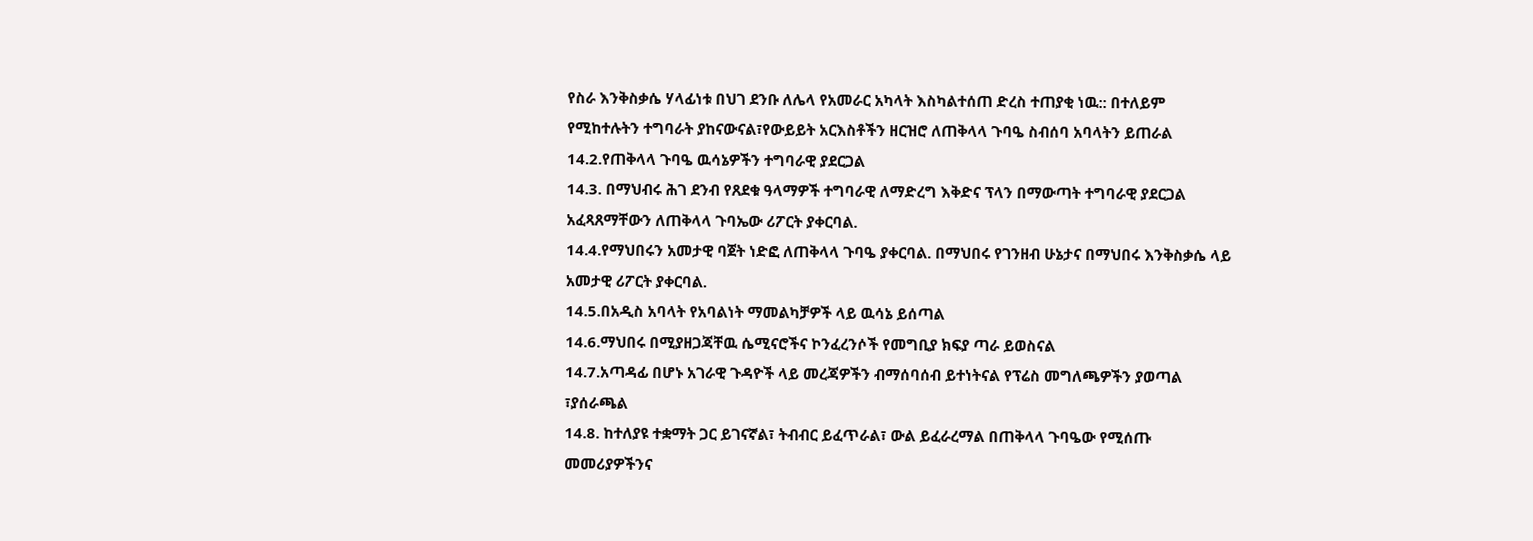የስራ እንቅስቃሴ ሃላፊነቱ በህገ ደንቡ ለሌላ የአመራር አካላት እስካልተሰጠ ድረስ ተጠያቂ ነዉ:: በተለይም የሚከተሉትን ተግባራት ያከናውናል፣የውይይት አርእስቶችን ዘርዝሮ ለጠቅላላ ጉባዔ ስብሰባ አባላትን ይጠራል
14.2.የጠቅላላ ጉባዔ ዉሳኔዎችን ተግባራዊ ያደርጋል
14.3. በማህብሩ ሕገ ደንብ የጸደቁ ዓላማዎች ተግባራዊ ለማድረግ እቅድና ፕላን በማውጣት ተግባራዊ ያደርጋል አፈጻጸማቸውን ለጠቅላላ ጉባኤው ሪፖርት ያቀርባል.
14.4.የማህበሩን አመታዊ ባጀት ነድፎ ለጠቅላላ ጉባዔ ያቀርባል. በማህበሩ የገንዘብ ሁኔታና በማህበሩ እንቅስቃሴ ላይ አመታዊ ሪፖርት ያቀርባል.
14.5.በአዲስ አባላት የአባልነት ማመልካቻዎች ላይ ዉሳኔ ይሰጣል
14.6.ማህበሩ በሚያዘጋጃቸዉ ሴሚናሮችና ኮንፈረንሶች የመግቢያ ክፍያ ጣራ ይወስናል
14.7.አጣዳፊ በሆኑ አገራዊ ጉዳዮች ላይ መረጃዎችን ብማሰባሰብ ይተነትናል የፕሬስ መግለጫዎችን ያወጣል ፣ያሰራጫል
14.8. ከተለያዩ ተቋማት ጋር ይገናኛል፣ ትብብር ይፈጥራል፣ ውል ይፈራረማል በጠቅላላ ጉባዔው የሚሰጡ መመሪያዎችንና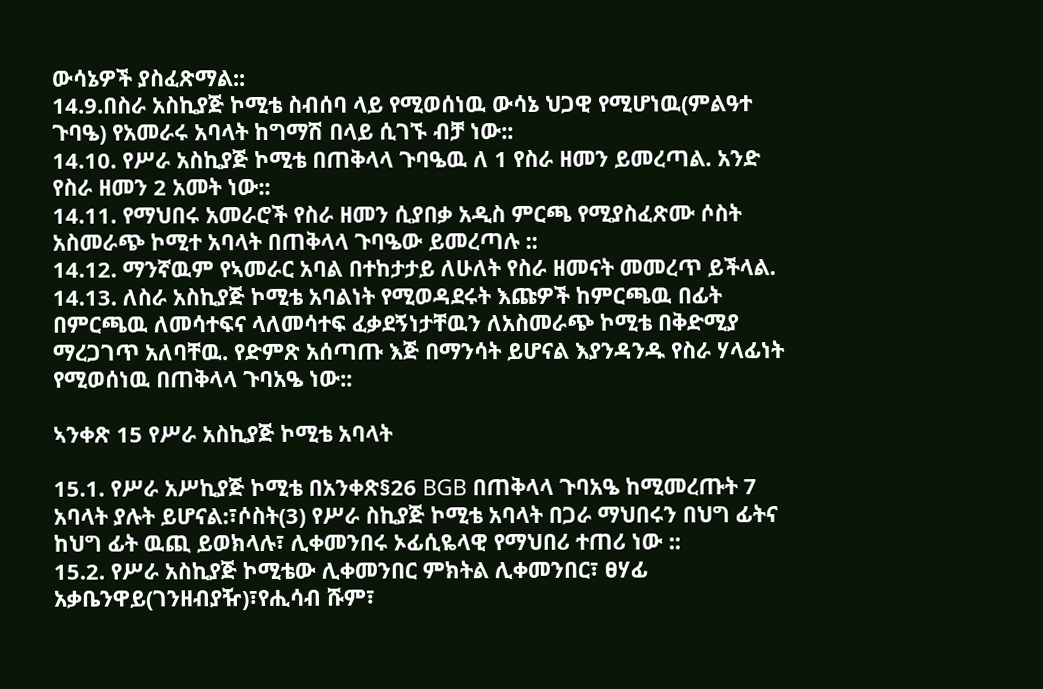ውሳኔዎች ያስፈጽማል::
14.9.በስራ አስኪያጅ ኮሚቴ ስብሰባ ላይ የሚወሰነዉ ውሳኔ ህጋዊ የሚሆነዉ(ምልዓተ ጉባዔ) የአመራሩ አባላት ከግማሽ በላይ ሲገኙ ብቻ ነው::
14.10. የሥራ አስኪያጅ ኮሚቴ በጠቅላላ ጉባዔዉ ለ 1 የስራ ዘመን ይመረጣል. አንድ የስራ ዘመን 2 አመት ነው::
14.11. የማህበሩ አመራሮች የስራ ዘመን ሲያበቃ አዲስ ምርጫ የሚያስፈጽሙ ሶስት አስመራጭ ኮሚተ አባላት በጠቅላላ ጉባዔው ይመረጣሉ ::
14.12. ማንኛዉም የኣመራር አባል በተከታታይ ለሁለት የስራ ዘመናት መመረጥ ይችላል.
14.13. ለስራ አስኪያጅ ኮሚቴ አባልነት የሚወዳደሩት እጩዎች ከምርጫዉ በፊት በምርጫዉ ለመሳተፍና ላለመሳተፍ ፈቃደኝነታቸዉን ለአስመራጭ ኮሚቴ በቅድሚያ ማረጋገጥ አለባቸዉ. የድምጽ አሰጣጡ እጅ በማንሳት ይሆናል እያንዳንዱ የስራ ሃላፊነት የሚወሰነዉ በጠቅላላ ጉባአዔ ነው::

ኣንቀጽ 15 የሥራ አስኪያጅ ኮሚቴ አባላት

15.1. የሥራ አሥኪያጅ ኮሚቴ በአንቀጽ§26 BGB በጠቅላላ ጉባአዔ ከሚመረጡት 7 አባላት ያሉት ይሆናል:፣ሶስት(3) የሥራ ስኪያጅ ኮሚቴ አባላት በጋራ ማህበሩን በህግ ፊትና ከህግ ፊት ዉጪ ይወክላሉ፣ ሊቀመንበሩ ኦፊሲዬላዊ የማህበሪ ተጠሪ ነው ::
15.2. የሥራ አስኪያጅ ኮሚቴው ሊቀመንበር ምክትል ሊቀመንበር፣ ፀሃፊ አቃቤንዋይ(ገንዘብያዥ)፣የሒሳብ ሹም፣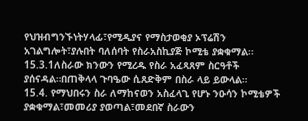የህዝብግንኙነትሃላፊ፣የሚዲያና የማስታወቂያ ኦፕሬሽን አገልግሎት፣ያሉበት ባለሰባት የስራአስኪያጅ ኮሚቴ ያቋቁማል፡፡
15.3.1ለስራው ክንውን የሚረዱ የስራ አፈጻጸም ስርዓቶች ያሰናዳል።በጠቅላላ ጉባዔው ሲጸድቅም በስራ ላይ ይውላል።
15.4. የማህበሩን ስራ ለማከናወን አስፈላጊ የሆኑ ንዑሳን ኮሚቴዎች ያቋቁማል፣መመሪያ ያወጣል፣መደበኛ ስራውን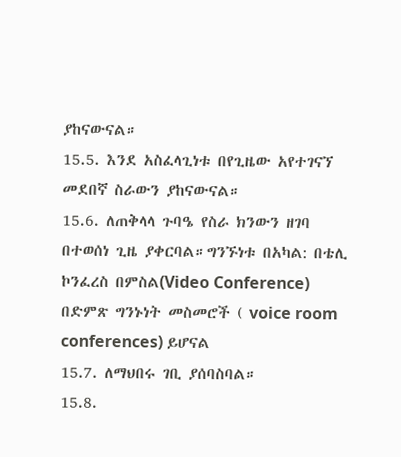ያከናውናል።
15.5. እንደ አስፈላጊነቱ በየጊዜው አየተገናኘ መደበኛ ስራውን ያከናውናል።
15.6. ለጠቅላላ ጉባዔ የስራ ክንውን ዘገባ በተወሰነ ጊዜ ያቀርባል።ግንኙነቱ በአካል: በቴሊ ኮንፈረስ በምስል(Video Conference) በድምጽ ግንኑነት መስመሮች ( voice room conferences) ይሆናል
15.7. ለማህበሩ ገቢ ያሰባስባል።
15.8.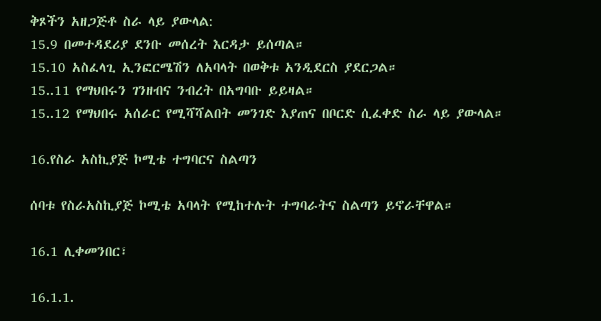ቅጾችን አዘጋጅቶ ስራ ላይ ያውላል:
15.9 በመተዳደሪያ ደንቡ መሰረት እርዳታ ይሰጣል።
15.10 አስፈላጊ ኢንፎርሜሽን ለአባላት በወቅቱ አንዲደርስ ያደርጋል።
15..11 የማህበሩን ገንዘብና ንብረት በአግባቡ ይይዛል።
15..12 የማህበሩ አሰራር የሚሻሻልበት መንገድ እያጠና በቦርድ ሲፈቀድ ስራ ላይ ያውላል።

16.የስራ አስኪያጅ ኮሚቴ ተግባርና ስልጣን

ሰባቱ የስራአስኪያጅ ኮሚቴ አባላት የሚከተሉት ተግባራትና ስልጣን ይኖራቸዋል።

16.1 ሊቀመንበር፣

16.1.1.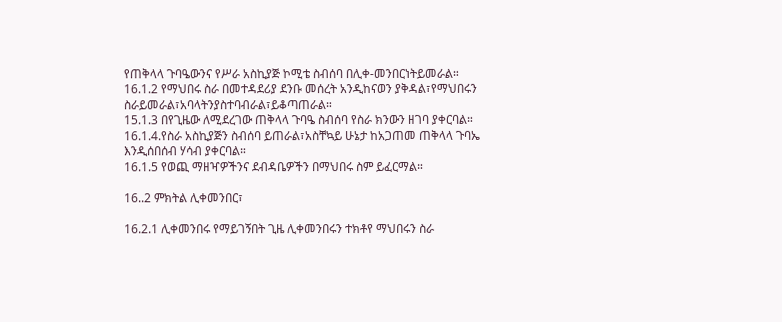የጠቅላላ ጉባዔውንና የሥራ አስኪያጅ ኮሚቴ ስብሰባ በሊቀ-መንበርነትይመራል።
16.1.2 የማህበሩ ስራ በመተዳደሪያ ደንቡ መሰረት አንዲከናወን ያቅዳል፣የማህበሩን ስራይመራል፣አባላትንያስተባብራል፣ይቆጣጠራል።
15.1.3 በየጊዜው ለሚደረገው ጠቅላላ ጉባዔ ስብሰባ የስራ ክንውን ዘገባ ያቀርባል።
16.1.4.የስራ አስኪያጅን ስብሰባ ይጠራል፣አስቸኳይ ሁኔታ ከአጋጠመ ጠቅላላ ጉባኤ እንዲሰበሰብ ሃሳብ ያቀርባል።
16.1.5 የወጪ ማዘዣዎችንና ደብዳቤዎችን በማህበሩ ስም ይፈርማል።

16..2 ምክትል ሊቀመንበር፣

16.2.1 ሊቀመንበሩ የማይገኝበት ጊዜ ሊቀመንበሩን ተክቶየ ማህበሩን ስራ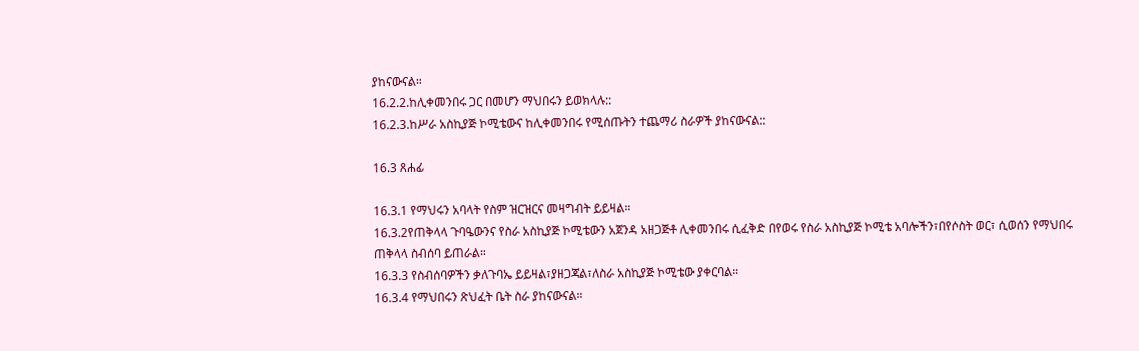ያከናውናል።
16.2.2.ከሊቀመንበሩ ጋር በመሆን ማህበሩን ይወክላሉ::
16.2.3.ከሥራ አስኪያጅ ኮሚቴውና ከሊቀመንበሩ የሚሰጡትን ተጨማሪ ስራዎች ያከናውናል::

16.3 ጸሐፊ

16.3.1 የማህሩን አባላት የስም ዝርዝርና መዛግብት ይይዛል።
16.3.2የጠቅላላ ጉባዔውንና የስራ አስኪያጅ ኮሚቴውን አጀንዳ አዘጋጅቶ ሊቀመንበሩ ሲፈቅድ በየወሩ የስራ አስኪያጅ ኮሚቴ አባሎችን፣በየሶስት ወር፣ ሲወሰን የማህበሩ ጠቅላላ ስብሰባ ይጠራል።
16.3.3 የስብሰባዎችን ቃለጉባኤ ይይዛል፣ያዘጋጃል፣ለስራ አስኪያጅ ኮሚቴው ያቀርባል።
16.3.4 የማህበሩን ጽህፈት ቤት ስራ ያከናውናል።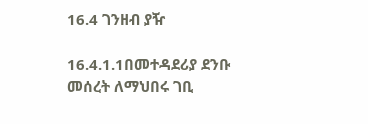16.4 ገንዘብ ያዥ

16.4.1.1በመተዳደሪያ ደንቡ መሰረት ለማህበሩ ገቢ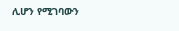ሊሆን የሚገባውን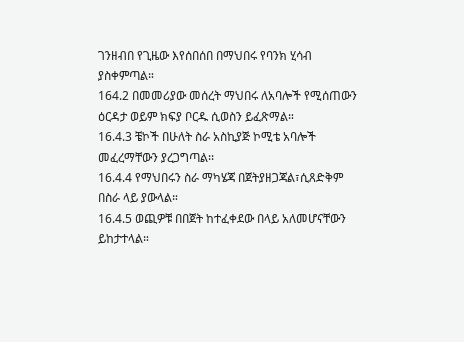ገንዘብበ የጊዜው እየሰበሰበ በማህበሩ የባንክ ሂሳብ ያስቀምጣል።
164.2 በመመሪያው መሰረት ማህበሩ ለአባሎች የሚሰጠውን ዕርዳታ ወይም ክፍያ ቦርዱ ሲወስን ይፈጽማል።
16.4.3 ቼኮች በሁለት ስራ አስኪያጅ ኮሚቴ አባሎች መፈረማቸውን ያረጋግጣል፡፡
16.4.4 የማህበሩን ስራ ማካሄጃ በጀትያዘጋጃል፣ሲጸድቅም በስራ ላይ ያውላል።
16.4.5 ወጪዎቹ በበጀት ከተፈቀደው በላይ አለመሆናቸውን ይከታተላል።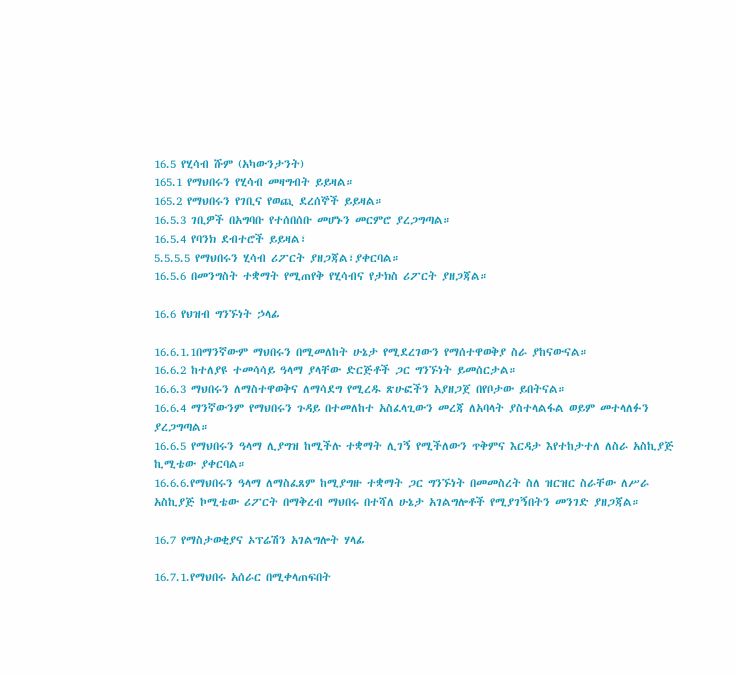16.5 የሂሳብ ሹም (አካውንታንት)
165.1 የማህበሩን የሂሳብ መዛግብት ይይዛል።
165.2 የማህበሩን የገቢና የወጪ ደረሰኞች ይይዛል።
16.5.3 ገቢዎች በአግባቡ የተሰበሰቡ መሆኑን መርምሮ ያረጋግጣል።
16.5.4 የባንክ ደብተሮች ይይዛል፣
5.5.5.5 የማህበሩን ሂሳብ ሪፖርት ያዘጋጃል፣ያቀርባል።
16.5.6 በመንግስት ተቋማት የሚጠየቅ የሂሳብና የታክስ ሪፖርት ያዘጋጃል።

16.6 የህዝብ ግንኙነት ኃላፊ

16.6.1.1በማንኛውም ማህበሩን በሚመለከት ሁኔታ የሚደረገውን የማሰተዋወቅያ ስራ ያከናውናል።
16.6.2 ከተለያዩ ተመሳሳይ ዓላማ ያላቸው ድርጅቶች ጋር ግንኙነት ይመሰርታል።
16.6.3 ማህበሩን ለማስተዋወቅና ለማሳደግ የሚረዱ ጽሁፎችን አያዘጋጀ በየቦታው ይበትናል።
16.6.4 ማንኛውንም የማህበሩን ጉዳይ በተመለከተ አስፈላጊውን መረጃ ለአባላት ያስተላልፋል ወይም መተላለፉን ያረጋግጣል።
16.6.5 የማህበሩን ዓላማ ሊያግዝ ከሚችሉ ተቋማት ሊገኝ የሚችለውን ጥቅምና እርዳታ እየተከታተለ ለስራ አስኪያጅ ኪሚቴው ያቀርባል።
16.6.6.የማህበሩን ዓላማ ለማስፈጸም ከሚያግዙ ተቋማት ጋር ግንኙነት በመመስረት ስለ ዝርዝር ስራቸው ለሥራ አስኪያጅ ኮሚቴው ሪፖርት በማቅረብ ማህበሩ በተሻለ ሁኔታ አገልግሎቶች የሚያገኝበትን መንገድ ያዘጋጃል።

16.7 የማስታወቂያና ኦፕሬሽን አገልግሎት ሃላፊ

16.7.1.የማህበሩ አሰራር በሚቀላጠፍበት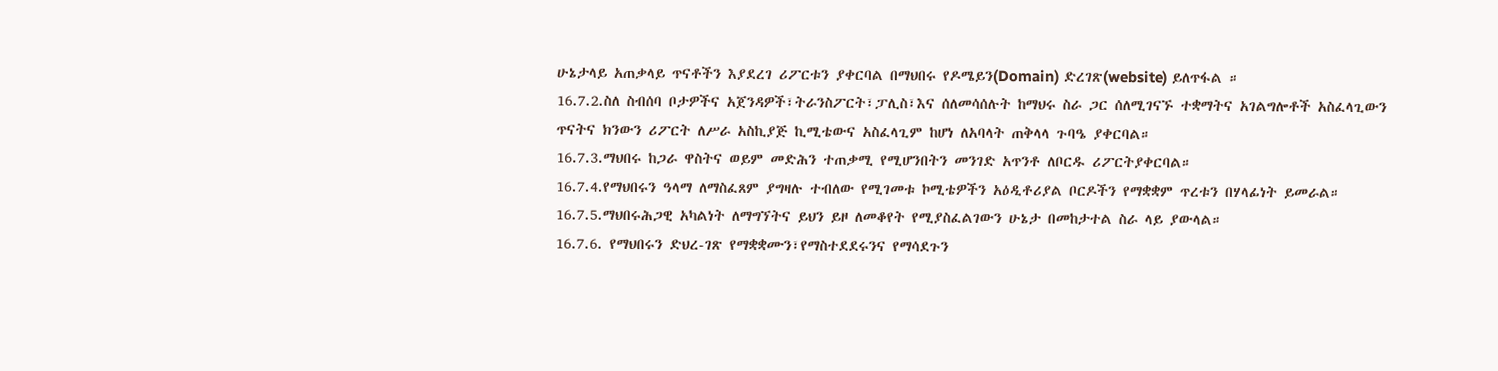ሁኔታላይ አጠቃላይ ጥናቶችን እያደረገ ሪፖርቱን ያቀርባል በማህበሩ የዶሜይን(Domain) ድረገጽ(website) ይለጥፋል ።
16.7.2.ስለ ስብሰባ ቦታዎችና አጀንዳዎች፣ትራንስፖርት፣ፓሊስ፣እና ሰለመሳሰሉት ከማህሩ ስራ ጋር ሰለሚገናኙ ተቋማትና አገልግሎቶች አስፈላጊውን ጥናትና ክንውን ሪፖርት ለሥራ አስኪያጅ ኪሚቴውና አስፈላጊም ከሆነ ለአባላት ጠቅላላ ጉባዔ ያቀርባል።
16.7.3.ማህበሩ ከጋራ ዋስትና ወይም መድሕን ተጠቃሚ የሚሆንበትን መንገድ አጥንቶ ለቦርዱ ሪፖርትያቀርባል።
16.7.4.የማህበሩን ዓላማ ለማስፈጸም ያግዛሉ ተብለው የሚገመቱ ኮሚቴዎችን አዕዲቶሪያል ቦርዶችን የማቋቋም ጥረቱን በሃላፊነት ይመራል።
16.7.5.ማህበሩሕጋዊ አካልነት ለማግኘትና ይህን ይዞ ለመቆየት የሚያስፈልገውን ሁኔታ በመከታተል ስራ ላይ ያውላል።
16.7.6. የማህበሩን ድህረ-ገጽ የማቋቋሙን፣የማስተደደሩንና የማሳደጉን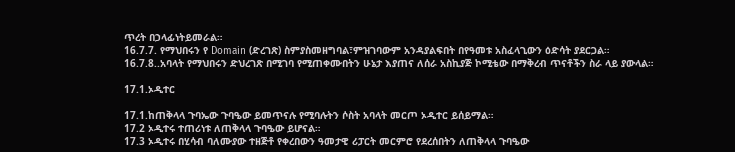ጥረት በኃላፊነትይመራል።
16.7.7. የማህበሩን የ Domain (ድረገጽ) ስምያስመዘግባል፣ምዝገባውም አንዳያልፍበት በየዓመቱ አስፈላጊውን ዕድሳት ያደርጋል።
16.7.8..አባላት የማህበሩን ድህረገጽ በሚገባ የሚጠቀሙበትን ሁኔታ እያጠና ለሰራ አስኪያጅ ኮሚቴው በማቅረብ ጥናቶችን ስራ ላይ ያውላል።

17.1.ኦዲተር

17.1.ከጠቅላላ ጉባኤው ጉባዔው ይመጥናሉ የሚባሉትን ሶስት አባላት መርጦ ኦዲተር ይሰይማል።
17.2 ኦዲተሩ ተጠሪነቱ ለጠቅላላ ጉባዔው ይሆናል።
17.3 ኦዲተሩ በሂሳብ ባለሙያው ተዘጅቶ የቀረበውን ዓመታዊ ሪፓርት መርምሮ የደረሰበትን ለጠቅላላ ጉባዔው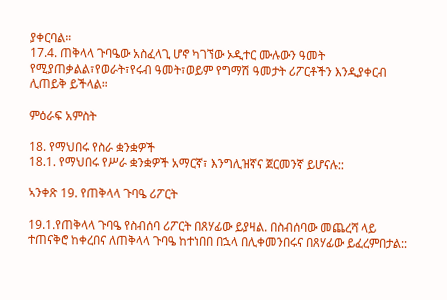ያቀርባል።
17.4. ጠቅላላ ጉባዔው አስፈላጊ ሆኖ ካገኘው ኦዲተር ሙሉውን ዓመት የሚያጠቃልል፣የወራት፣የሩብ ዓመት፣ወይም የግማሽ ዓመታት ሪፖርቶችን እንዲያቀርብ ሊጠይቅ ይችላል።

ምዕራፍ አምስት

18. የማህበሩ የስራ ቋንቋዎች
18.1. የማህበሩ የሥራ ቋንቋዎች አማርኛ፣ እንግሊዝኛና ጀርመንኛ ይሆናሉ::

ኣንቀጽ 19. የጠቅላላ ጉባዔ ሪፖርት

19.1.የጠቅላላ ጉባዔ የስብሰባ ሪፖርት በጸሃፊው ይያዛል. በስብሰባው መጨረሻ ላይ ተጠናቅሮ ከቀረበና ለጠቅላላ ጉባዔ ከተነበበ በኋላ በሊቀመንበሩና በጸሃፊው ይፈረምበታል::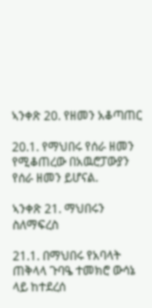ኣንቀጽ 20. የዘመን አቆጣጠር

20.1. የማህበሩ የሰራ ዘመን የሚቆጠረው በአዉሮፓውያን የሰራ ዘመን ይሆናል.

ኣንቀጽ 21. ማህበሩን ስለማፍረስ

21.1. በማህበሩ የአባላት ጠቅላላ ጉባዔ ተመክሮ ውሳኔ ላይ ከተደረሰ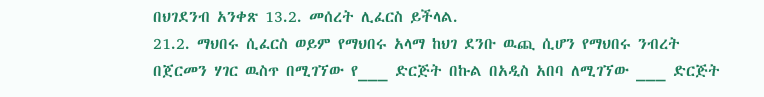በህገደንብ አንቀጽ 13.2. መሰረት ሊፈርስ ይችላል.
21.2. ማህበሩ ሲፈርስ ወይም የማህበሩ አላማ ከህገ ደንቡ ዉጪ ሲሆን የማህበሩ ንብረት በጀርመን ሃገር ዉስጥ በሚገኘው የ___ ድርጅት በኩል በአዲስ አበባ ለሚገኘው ___ ድርጅት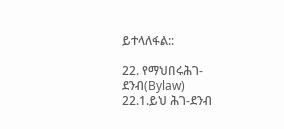ይተላለፋል::

22. የማህበሩሕገ-ደንብ(Bylaw)
22.1.ይህ ሕገ-ደንብ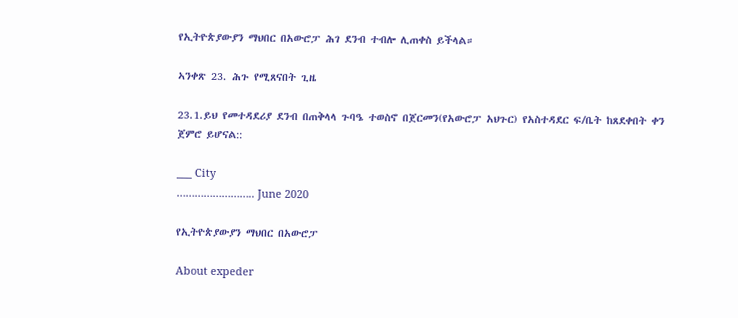የኢትዮጵያውያን ማህበር በአውሮፓ ሕገ ደንብ ተብሎ ሊጠቀስ ይችላል።

ኣንቀጽ 23. ሕጉ የሚጸናበት ጊዜ

23.1.ይህ የመተዳደሪያ ደንብ በጠቅላላ ጉባዔ ተወስኖ በጀርመን(የአውሮፓ አህጉር) የአስተዳደር ፍ/ቤት ከጸደቀበት ቀን ጀምሮ ይሆናል::

___ City
…………………….. June 2020

የኢትዮጵያውያን ማህበር በአውሮፓ

About expeder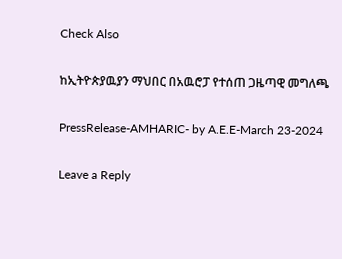Check Also

ከኢትዮጵያዉያን ማህበር በአዉሮፓ የተሰጠ ጋዜጣዊ መግለጫ

PressRelease-AMHARIC- by A.E.E-March 23-2024

Leave a Reply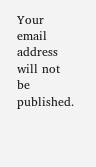Your email address will not be published.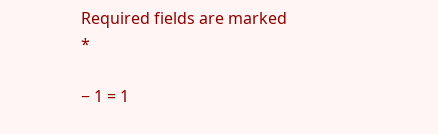Required fields are marked *

− 1 = 1